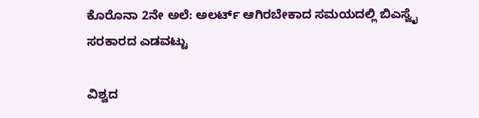ಕೊರೊನಾ 2ನೇ ಅಲೆ: ಅಲರ್ಟ್ ಆಗಿರಬೇಕಾದ ಸಮಯದಲ್ಲಿ ಬಿಎಸ್ವೈ ಸರಕಾರದ ಎಡವಟ್ಟು

ವಿಶ್ವದ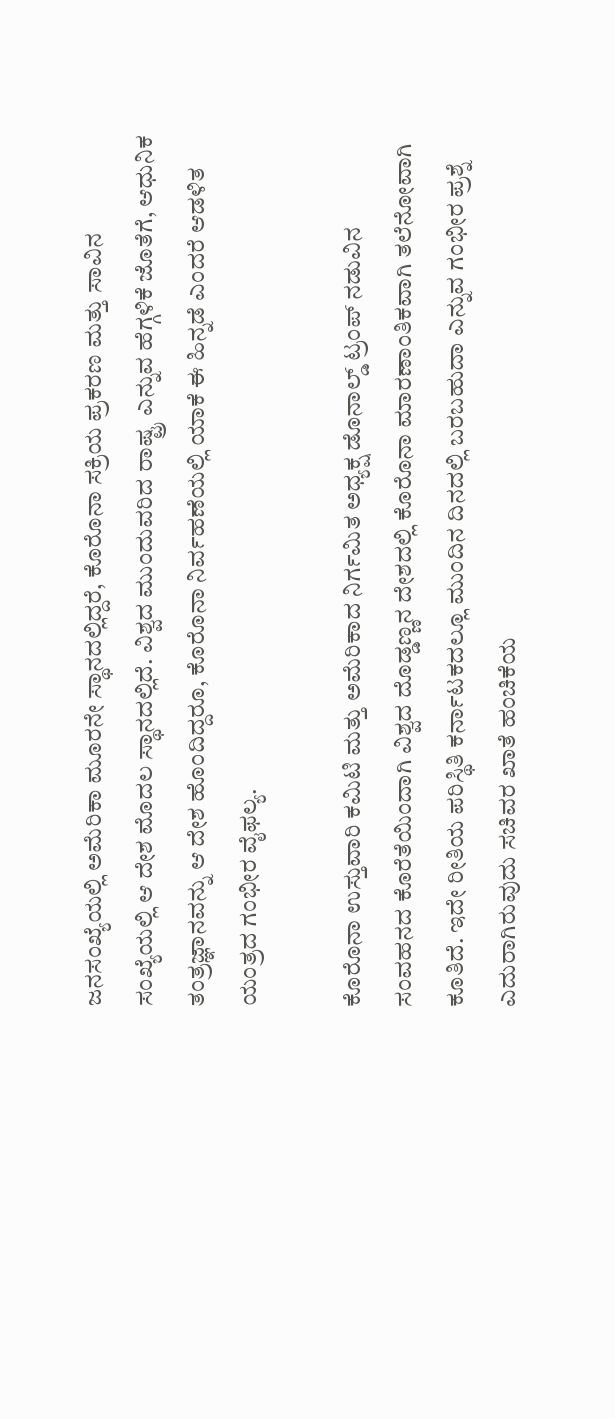ಜನಸಂಖ್ಯೆಯಲ್ಲಿ ಅಮೆರಿಕಾ ಮೂರನೇ ಸ್ಥಾನದಲ್ಲಿದ್ದರೆ, ಕೊರೊನಾ ಸಕ್ರಿಯ ಪ್ರಕರಣ ಮತ್ತು ಸಾವಿನ ಸಂಖ್ಯೆಯಲ್ಲಿ ಆ ದೇಶ ಮೊದಲ ಸ್ಥಾನದಲ್ಲಿದೆ. ವಿಶ್ವದ ಮುಂದುವರಿದ ರಾಷ್ಟ್ರ ಎನ್ನುವ ಹೆಗ್ಗಳಿಕೆ ಜೊತೆಗೆ, ಆಧುನಿಕ ತಂತ್ರಜ್ಞಾನವನ್ನು ಆ ದೇಶ ಹೊಂದಿದ್ದರೂ, ಕೊರೊನಾ ನಿರ್ವಹಣೆಯಲ್ಲಿ ಯಾಕೆ ಈ ಹಿನ್ನಡೆ ಎಂದರೆ ಆಡಳಿತ ಯಂತ್ರದ ಗಂಭೀರ ವೈಫಲ್ಯ.

ಕೊರೊನಾ ಉಸ್ತುವಾರಿ ಕಮಿಟಿ ಮತ್ತು ಅಮೆರಿಕಾದ ನಿರ್ಗಮಿತ ಅಧ್ಯಕ್ಷ ಡೊನಾಲ್ಡ್ ಟ್ರಂಪ್ ನಡುವಿನ ಸಂವಹನದ ಕೊರೆತೆಯಿಂದಾಗಿ ವಿಶ್ವದ ದೊಡ್ಡಣ್ಣನ ದೇಶದಲ್ಲಿ ಕೊರೊನಾ ಮಾರಣಾಂತಿಕವಾಗಿ ತಲೆನೋವಾಗಿ ಕೂತಿದೆ. ಇದೇ ರೀತಿಯ ಪರಿಸ್ಥಿತಿ ಕರ್ನಾಟಕದಲ್ಲೂ ಮುಂದಿನ ದಿನದಲ್ಲಿ ಬರಬಹುದಾ ಎನ್ನುವ ಗಂಭೀರ ಪ್ರಶ್ನೆ ಎದುರಾಗಿರುವುದು ಸಚಿವರ ಖಾತೆ ಹಂಚಿಕೆಯ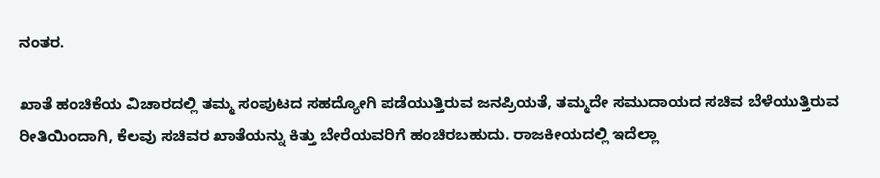ನಂತರ.

ಖಾತೆ ಹಂಚಿಕೆಯ ವಿಚಾರದಲ್ಲಿ ತಮ್ಮ ಸಂಪುಟದ ಸಹದ್ಯೋಗಿ ಪಡೆಯುತ್ತಿರುವ ಜನಪ್ರಿಯತೆ, ತಮ್ಮದೇ ಸಮುದಾಯದ ಸಚಿವ ಬೆಳೆಯುತ್ತಿರುವ ರೀತಿಯಿಂದಾಗಿ, ಕೆಲವು ಸಚಿವರ ಖಾತೆಯನ್ನು ಕಿತ್ತು ಬೇರೆಯವರಿಗೆ ಹಂಚಿರಬಹುದು. ರಾಜಕೀಯದಲ್ಲಿ ಇದೆಲ್ಲಾ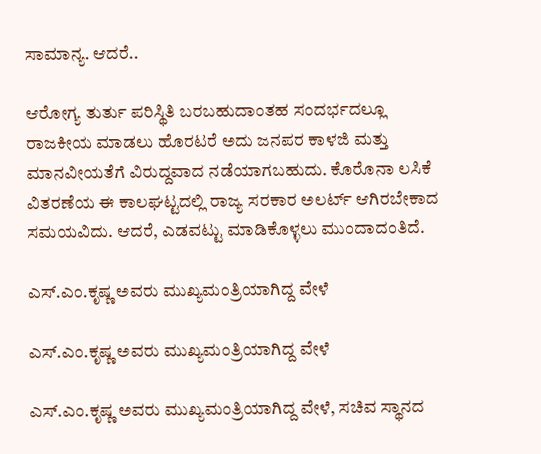ಸಾಮಾನ್ಯ. ಆದರೆ..

ಆರೋಗ್ಯ ತುರ್ತು ಪರಿಸ್ಥಿತಿ ಬರಬಹುದಾಂತಹ ಸಂದರ್ಭದಲ್ಲೂ ರಾಜಕೀಯ ಮಾಡಲು ಹೊರಟರೆ ಅದು ಜನಪರ ಕಾಳಜಿ ಮತ್ತು ಮಾನವೀಯತೆಗೆ ವಿರುದ್ದವಾದ ನಡೆಯಾಗಬಹುದು. ಕೊರೊನಾ ಲಸಿಕೆ ವಿತರಣೆಯ ಈ ಕಾಲಘಟ್ಟದಲ್ಲಿ ರಾಜ್ಯ ಸರಕಾರ ಅಲರ್ಟ್ ಆಗಿರಬೇಕಾದ ಸಮಯವಿದು. ಆದರೆ, ಎಡವಟ್ಟು ಮಾಡಿಕೊಳ್ಳಲು ಮುಂದಾದಂತಿದೆ.

ಎಸ್.ಎಂ.ಕೃಷ್ಣ ಅವರು ಮುಖ್ಯಮಂತ್ರಿಯಾಗಿದ್ದ ವೇಳೆ

ಎಸ್.ಎಂ.ಕೃಷ್ಣ ಅವರು ಮುಖ್ಯಮಂತ್ರಿಯಾಗಿದ್ದ ವೇಳೆ

ಎಸ್.ಎಂ.ಕೃಷ್ಣ ಅವರು ಮುಖ್ಯಮಂತ್ರಿಯಾಗಿದ್ದ ವೇಳೆ, ಸಚಿವ ಸ್ಥಾನದ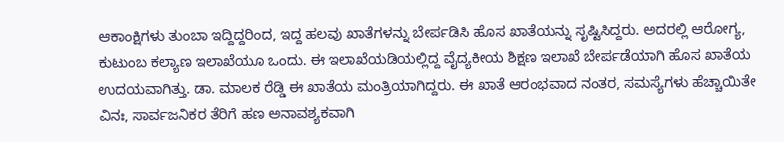ಆಕಾಂಕ್ಷಿಗಳು ತುಂಬಾ ಇದ್ದಿದ್ದರಿಂದ, ಇದ್ದ ಹಲವು ಖಾತೆಗಳನ್ನು ಬೇರ್ಪಡಿಸಿ ಹೊಸ ಖಾತೆಯನ್ನು ಸೃಷ್ಟಿಸಿದ್ದರು. ಅದರಲ್ಲಿ ಆರೋಗ್ಯ, ಕುಟುಂಬ ಕಲ್ಯಾಣ ಇಲಾಖೆಯೂ ಒಂದು. ಈ ಇಲಾಖೆಯಡಿಯಲ್ಲಿದ್ದ ವೈದ್ಯಕೀಯ ಶಿಕ್ಷಣ ಇಲಾಖೆ ಬೇರ್ಪಡೆಯಾಗಿ ಹೊಸ ಖಾತೆಯ ಉದಯವಾಗಿತ್ತು. ಡಾ. ಮಾಲಕ ರೆಡ್ಡಿ ಈ ಖಾತೆಯ ಮಂತ್ರಿಯಾಗಿದ್ದರು. ಈ ಖಾತೆ ಆರಂಭವಾದ ನಂತರ, ಸಮಸ್ಯೆಗಳು ಹೆಚ್ಚಾಯಿತೇ ವಿನಃ, ಸಾರ್ವಜನಿಕರ ತೆರಿಗೆ ಹಣ ಅನಾವಶ್ಯಕವಾಗಿ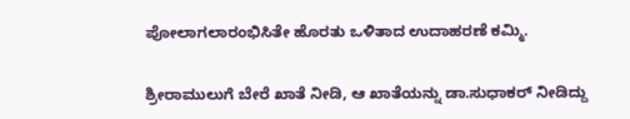ಪೋಲಾಗಲಾರಂಭಿಸಿತೇ ಹೊರತು ಒಳಿತಾದ ಉದಾಹರಣೆ ಕಮ್ಮಿ.

ಶ್ರೀರಾಮುಲುಗೆ ಬೇರೆ ಖಾತೆ ನೀಡಿ, ಆ ಖಾತೆಯನ್ನು ಡಾ.ಸುಧಾಕರ್ ನೀಡಿದ್ದು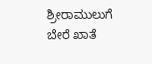ಶ್ರೀರಾಮುಲುಗೆ ಬೇರೆ ಖಾತೆ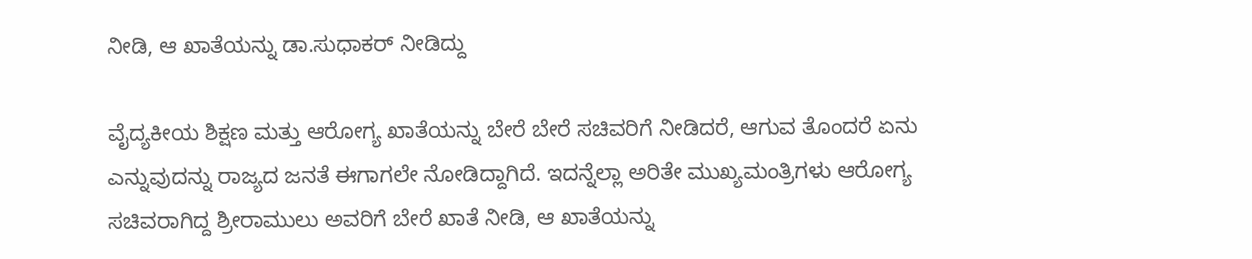ನೀಡಿ, ಆ ಖಾತೆಯನ್ನು ಡಾ.ಸುಧಾಕರ್ ನೀಡಿದ್ದು

ವೈದ್ಯಕೀಯ ಶಿಕ್ಷಣ ಮತ್ತು ಆರೋಗ್ಯ ಖಾತೆಯನ್ನು ಬೇರೆ ಬೇರೆ ಸಚಿವರಿಗೆ ನೀಡಿದರೆ, ಆಗುವ ತೊಂದರೆ ಏನು ಎನ್ನುವುದನ್ನು ರಾಜ್ಯದ ಜನತೆ ಈಗಾಗಲೇ ನೋಡಿದ್ದಾಗಿದೆ. ಇದನ್ನೆಲ್ಲಾ ಅರಿತೇ ಮುಖ್ಯಮಂತ್ರಿಗಳು ಆರೋಗ್ಯ ಸಚಿವರಾಗಿದ್ದ ಶ್ರೀರಾಮುಲು ಅವರಿಗೆ ಬೇರೆ ಖಾತೆ ನೀಡಿ, ಆ ಖಾತೆಯನ್ನು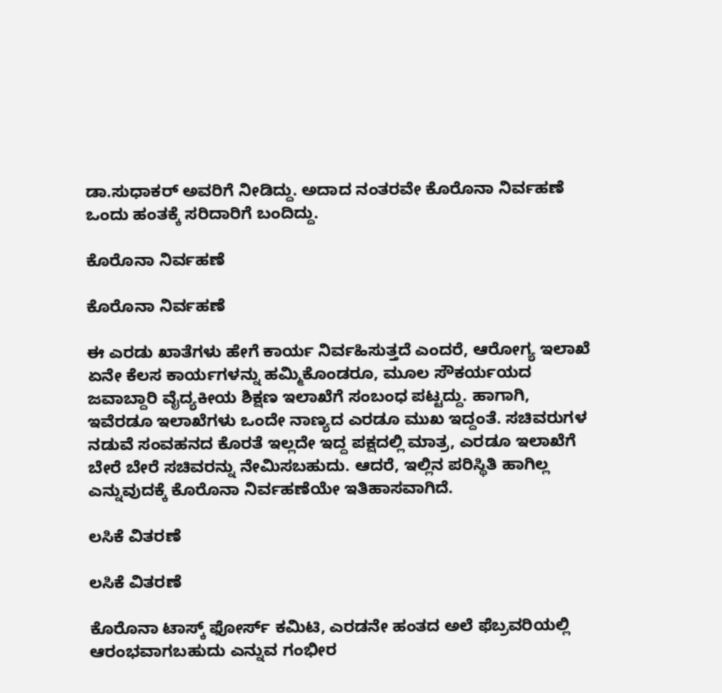ಡಾ.ಸುಧಾಕರ್ ಅವರಿಗೆ ನೀಡಿದ್ದು. ಅದಾದ ನಂತರವೇ ಕೊರೊನಾ ನಿರ್ವಹಣೆ ಒಂದು ಹಂತಕ್ಕೆ ಸರಿದಾರಿಗೆ ಬಂದಿದ್ದು.

ಕೊರೊನಾ ನಿರ್ವಹಣೆ

ಕೊರೊನಾ ನಿರ್ವಹಣೆ

ಈ ಎರಡು ಖಾತೆಗಳು ಹೇಗೆ ಕಾರ್ಯ ನಿರ್ವಹಿಸುತ್ತದೆ ಎಂದರೆ, ಆರೋಗ್ಯ ಇಲಾಖೆ ಏನೇ ಕೆಲಸ ಕಾರ್ಯಗಳನ್ನು ಹಮ್ಮಿಕೊಂಡರೂ, ಮೂಲ ಸೌಕರ್ಯಯದ ಜವಾಬ್ದಾರಿ ವೈದ್ಯಕೀಯ ಶಿಕ್ಷಣ ಇಲಾಖೆಗೆ ಸಂಬಂಧ ಪಟ್ಟದ್ದು. ಹಾಗಾಗಿ, ಇವೆರಡೂ ಇಲಾಖೆಗಳು ಒಂದೇ ನಾಣ್ಯದ ಎರಡೂ ಮುಖ ಇದ್ದಂತೆ. ಸಚಿವರುಗಳ ನಡುವೆ ಸಂವಹನದ ಕೊರತೆ ಇಲ್ಲದೇ ಇದ್ದ ಪಕ್ಷದಲ್ಲಿ ಮಾತ್ರ, ಎರಡೂ ಇಲಾಖೆಗೆ ಬೇರೆ ಬೇರೆ ಸಚಿವರನ್ನು ನೇಮಿಸಬಹುದು. ಆದರೆ, ಇಲ್ಲಿನ ಪರಿಸ್ಥಿತಿ ಹಾಗಿಲ್ಲ ಎನ್ನುವುದಕ್ಕೆ ಕೊರೊನಾ ನಿರ್ವಹಣೆಯೇ ಇತಿಹಾಸವಾಗಿದೆ.

ಲಸಿಕೆ ವಿತರಣೆ

ಲಸಿಕೆ ವಿತರಣೆ

ಕೊರೊನಾ ಟಾಸ್ಕ್ ಫೋರ್ಸ್ ಕಮಿಟಿ, ಎರಡನೇ ಹಂತದ ಅಲೆ ಫೆಬ್ರವರಿಯಲ್ಲಿ ಆರಂಭವಾಗಬಹುದು ಎನ್ನುವ ಗಂಭೀರ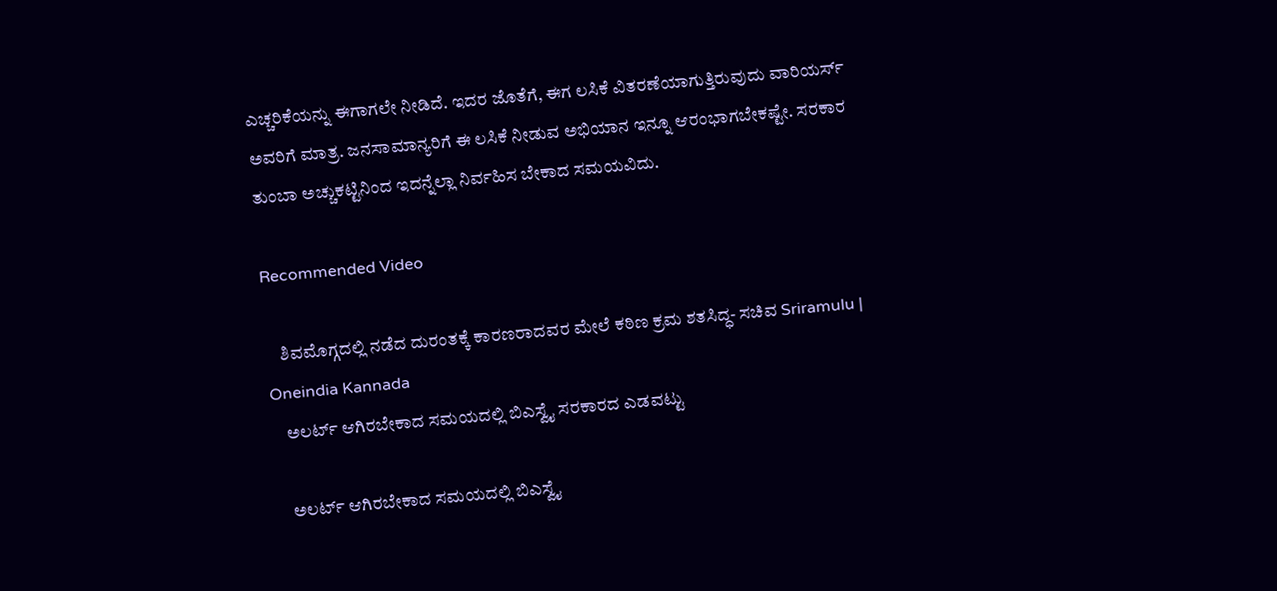ಎಚ್ಚರಿಕೆಯನ್ನು ಈಗಾಗಲೇ ನೀಡಿದೆ. ಇದರ ಜೊತೆಗೆ, ಈಗ ಲಸಿಕೆ ವಿತರಣೆಯಾಗುತ್ತಿರುವುದು ವಾರಿಯರ್ಸ್ ಅವರಿಗೆ ಮಾತ್ರ. ಜನಸಾಮಾನ್ಯರಿಗೆ ಈ ಲಸಿಕೆ ನೀಡುವ ಅಭಿಯಾನ ಇನ್ನೂ ಆರಂಭಾಗಬೇಕಷ್ಟೇ. ಸರಕಾರ ತುಂಬಾ ಅಚ್ಚುಕಟ್ಟಿನಿಂದ ಇದನ್ನೆಲ್ಲಾ ನಿರ್ವಹಿಸ ಬೇಕಾದ ಸಮಯವಿದು.

Recommended Video

    ಶಿವಮೊಗ್ಗದಲ್ಲಿ ನಡೆದ ದುರಂತಕ್ಕೆ ಕಾರಣರಾದವರ ಮೇಲೆ ಕಠಿಣ ಕ್ರಮ ಶತಸಿದ್ಧ- ಸಚಿವ Sriramulu | Oneindia Kannada
    ಅಲರ್ಟ್ ಆಗಿರಬೇಕಾದ ಸಮಯದಲ್ಲಿ ಬಿಎಸ್ವೈ ಸರಕಾರದ ಎಡವಟ್ಟು

    ಅಲರ್ಟ್ ಆಗಿರಬೇಕಾದ ಸಮಯದಲ್ಲಿ ಬಿಎಸ್ವೈ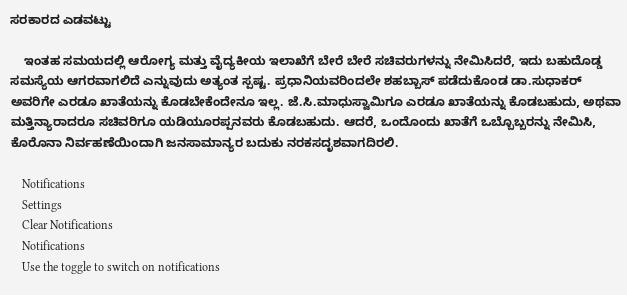ಸರಕಾರದ ಎಡವಟ್ಟು

    ಇಂತಹ ಸಮಯದಲ್ಲಿ ಆರೋಗ್ಯ ಮತ್ತು ವೈದ್ಯಕೀಯ ಇಲಾಖೆಗೆ ಬೇರೆ ಬೇರೆ ಸಚಿವರುಗಳನ್ನು ನೇಮಿಸಿದರೆ, ಇದು ಬಹುದೊಡ್ಡ ಸಮಸ್ಯೆಯ ಆಗರವಾಗಲಿದೆ ಎನ್ನುವುದು ಅತ್ಯಂತ ಸ್ಪಷ್ಟ. ಪ್ರಧಾನಿಯವರಿಂದಲೇ ಶಹಬ್ಬಾಸ್ ಪಡೆದುಕೊಂಡ ಡಾ.ಸುಧಾಕರ್ ಅವರಿಗೇ ಎರಡೂ ಖಾತೆಯನ್ನು ಕೊಡಬೇಕೆಂದೇನೂ ಇಲ್ಲ. ಜೆ.ಸಿ.ಮಾಧುಸ್ವಾಮಿಗೂ ಎರಡೂ ಖಾತೆಯನ್ನು ಕೊಡಬಹುದು, ಅಥವಾ ಮತ್ತಿನ್ಯಾರಾದರೂ ಸಚಿವರಿಗೂ ಯಡಿಯೂರಪ್ಪನವರು ಕೊಡಬಹುದು. ಆದರೆ, ಒಂದೊಂದು ಖಾತೆಗೆ ಒಬ್ಬೊಬ್ಬರನ್ನು ನೇಮಿಸಿ, ಕೊರೊನಾ ನಿರ್ವಹಣೆಯಿಂದಾಗಿ ಜನಸಾಮಾನ್ಯರ ಬದುಕು ನರಕಸದೃಶವಾಗದಿರಲಿ.

    Notifications
    Settings
    Clear Notifications
    Notifications
    Use the toggle to switch on notifications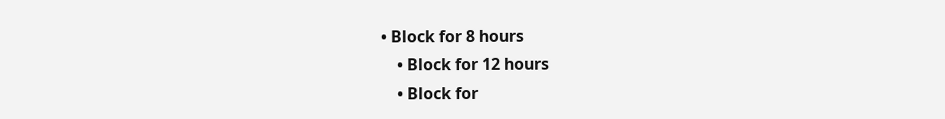• Block for 8 hours
    • Block for 12 hours
    • Block for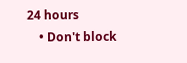24 hours
    • Don't block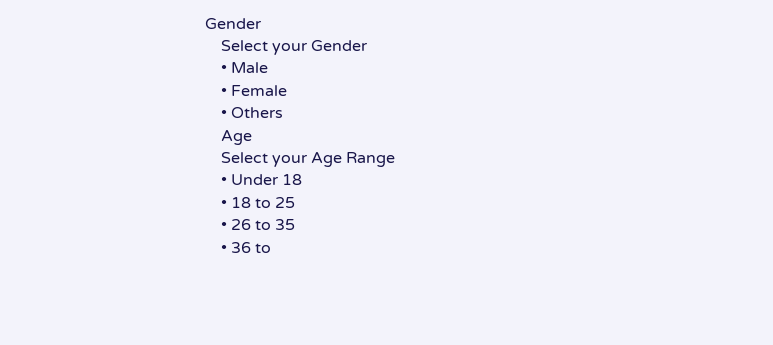Gender
    Select your Gender
    • Male
    • Female
    • Others
    Age
    Select your Age Range
    • Under 18
    • 18 to 25
    • 26 to 35
    • 36 to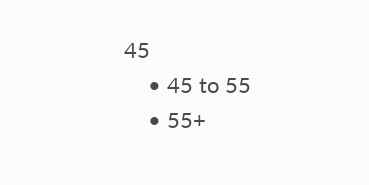45
    • 45 to 55
    • 55+